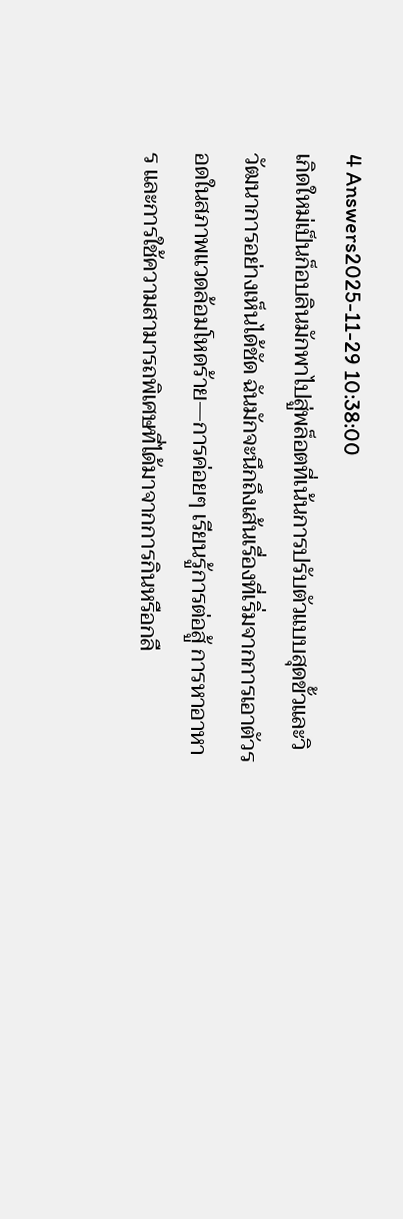4 Answers2025-11-29 10:38:00
เกิดใหม่เป็นก็อบลินมักพาไปสู่พล็อตที่เน้นการปรับตัวแบบสุดขั้วและวิวัฒนาการอย่างเห็นได้ชัด ฉันมักจะนึกถึงเส้นเรื่องที่เริ่มจากการเอาตัวรอดในสภาพแวดล้อมโหดร้าย—การค่อยๆ เรียนรู้การต่อสู้ การหาอาหาร และการใช้ความสามารถพิเศษที่ได้มาจากการกินหรือกลื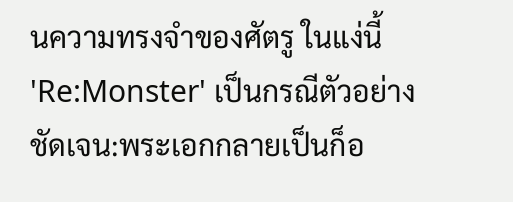นความทรงจำของศัตรู ในแง่นี้ 'Re:Monster' เป็นกรณีตัวอย่างชัดเจน:พระเอกกลายเป็นก็อ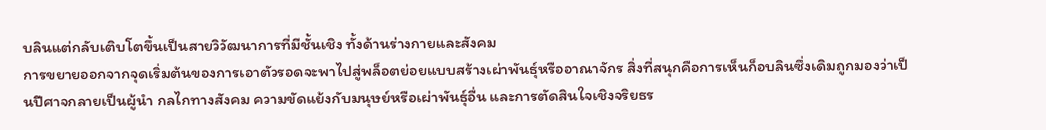บลินแต่กลับเติบโตขึ้นเป็นสายวิวัฒนาการที่มีชั้นเชิง ทั้งด้านร่างกายและสังคม
การขยายออกจากจุดเริ่มต้นของการเอาตัวรอดจะพาไปสู่พล็อตย่อยแบบสร้างเผ่าพันธุ์หรืออาณาจักร สิ่งที่สนุกคือการเห็นก็อบลินซึ่งเดิมถูกมองว่าเป็นปีศาจกลายเป็นผู้นำ กลไกทางสังคม ความขัดแย้งกับมนุษย์หรือเผ่าพันธุ์อื่น และการตัดสินใจเชิงจริยธร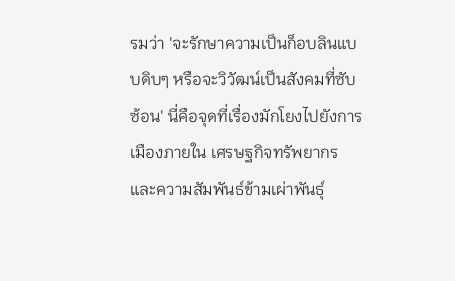รมว่า 'จะรักษาความเป็นก็อบลินแบบดิบๆ หรือจะวิวัฒน์เป็นสังคมที่ซับซ้อน' นี่คือจุดที่เรื่องมักโยงไปยังการเมืองภายใน เศรษฐกิจทรัพยากร และความสัมพันธ์ข้ามเผ่าพันธุ์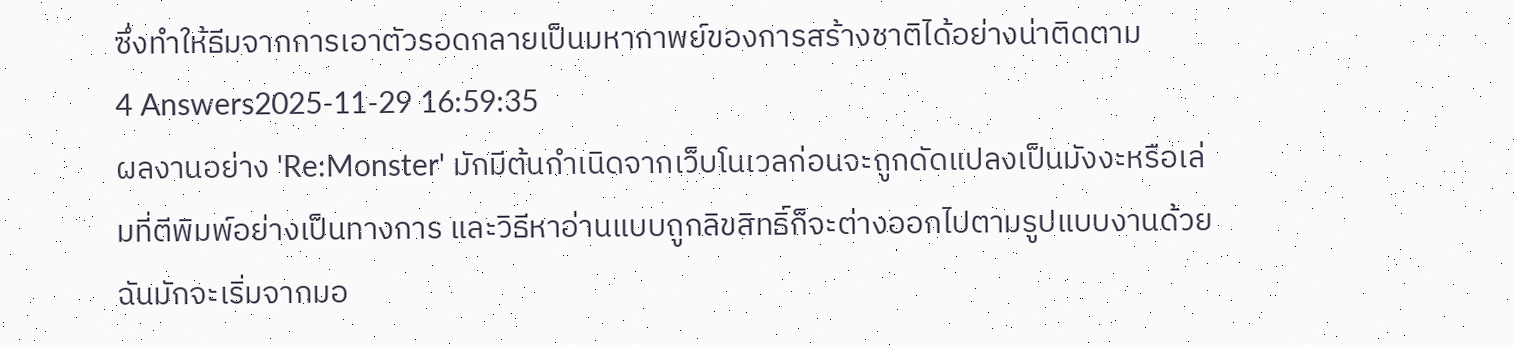ซึ่งทำให้ธีมจากการเอาตัวรอดกลายเป็นมหากาพย์ของการสร้างชาติได้อย่างน่าติดตาม
4 Answers2025-11-29 16:59:35
ผลงานอย่าง 'Re:Monster' มักมีต้นกำเนิดจากเว็บโนเวลก่อนจะถูกดัดแปลงเป็นมังงะหรือเล่มที่ตีพิมพ์อย่างเป็นทางการ และวิธีหาอ่านแบบถูกลิขสิทธิ์ก็จะต่างออกไปตามรูปแบบงานด้วย
ฉันมักจะเริ่มจากมอ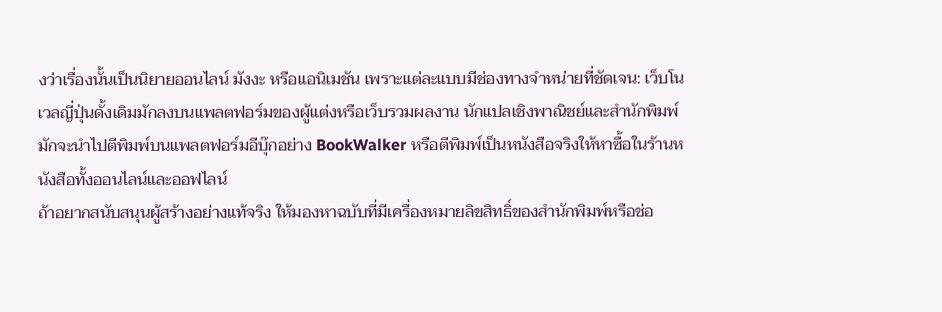งว่าเรื่องนั้นเป็นนิยายออนไลน์ มังงะ หรือแอนิเมชัน เพราะแต่ละแบบมีช่องทางจำหน่ายที่ชัดเจน: เว็บโนเวลญี่ปุ่นดั้งเดิมมักลงบนแพลตฟอร์มของผู้แต่งหรือเว็บรวมผลงาน นักแปลเชิงพาณิชย์และสำนักพิมพ์มักจะนำไปตีพิมพ์บนแพลตฟอร์มอีบุ๊กอย่าง BookWalker หรือตีพิมพ์เป็นหนังสือจริงให้หาซื้อในร้านหนังสือทั้งออนไลน์และออฟไลน์
ถ้าอยากสนับสนุนผู้สร้างอย่างแท้จริง ให้มองหาฉบับที่มีเครื่องหมายลิขสิทธิ์ของสำนักพิมพ์หรือช่อ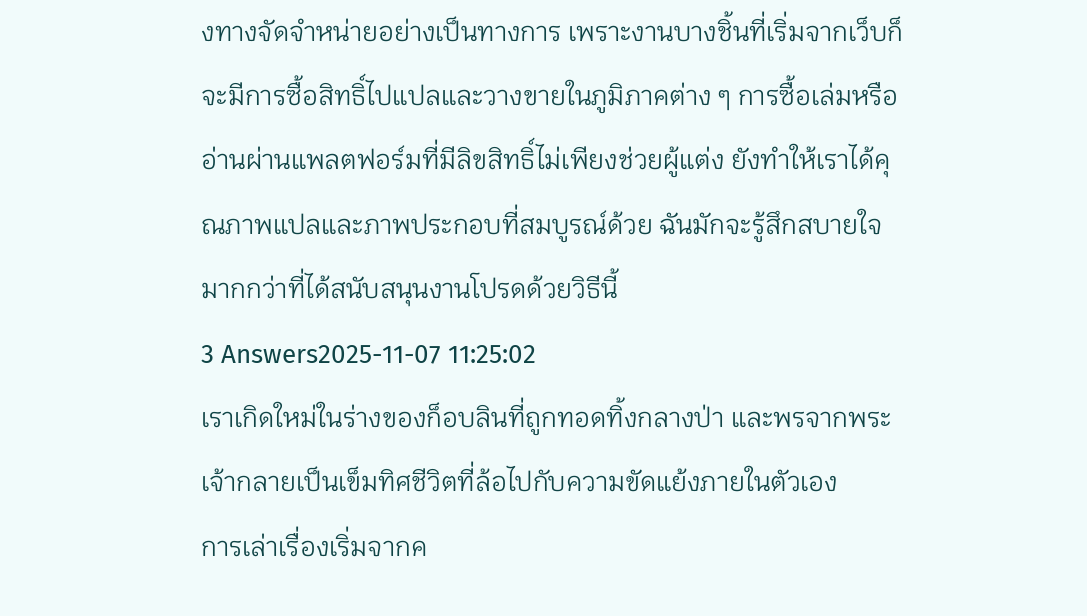งทางจัดจำหน่ายอย่างเป็นทางการ เพราะงานบางชิ้นที่เริ่มจากเว็บก็จะมีการซื้อสิทธิ์ไปแปลและวางขายในภูมิภาคต่าง ๆ การซื้อเล่มหรืออ่านผ่านแพลตฟอร์มที่มีลิขสิทธิ์ไม่เพียงช่วยผู้แต่ง ยังทำให้เราได้คุณภาพแปลและภาพประกอบที่สมบูรณ์ด้วย ฉันมักจะรู้สึกสบายใจมากกว่าที่ได้สนับสนุนงานโปรดด้วยวิธีนี้
3 Answers2025-11-07 11:25:02
เราเกิดใหม่ในร่างของก็อบลินที่ถูกทอดทิ้งกลางป่า และพรจากพระเจ้ากลายเป็นเข็มทิศชีวิตที่ล้อไปกับความขัดแย้งภายในตัวเอง
การเล่าเรื่องเริ่มจากค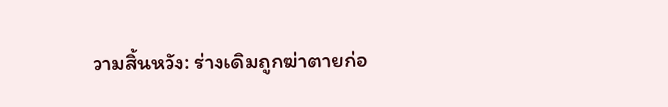วามสิ้นหวัง: ร่างเดิมถูกฆ่าตายก่อ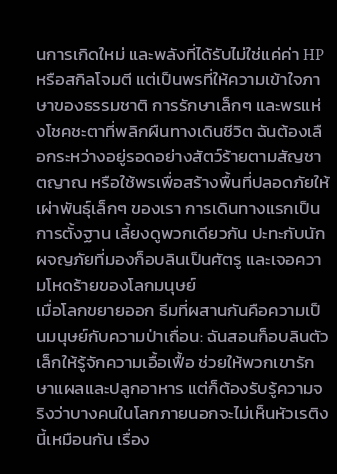นการเกิดใหม่ และพลังที่ได้รับไม่ใช่แค่ค่า HP หรือสกิลโจมตี แต่เป็นพรที่ให้ความเข้าใจภาษาของธรรมชาติ การรักษาเล็กๆ และพรแห่งโชคชะตาที่พลิกผืนทางเดินชีวิต ฉันต้องเลือกระหว่างอยู่รอดอย่างสัตว์ร้ายตามสัญชาตญาณ หรือใช้พรเพื่อสร้างพื้นที่ปลอดภัยให้เผ่าพันธุ์เล็กๆ ของเรา การเดินทางแรกเป็นการตั้งฐาน เลี้ยงดูพวกเดียวกัน ปะทะกับนักผจญภัยที่มองก็อบลินเป็นศัตรู และเจอความโหดร้ายของโลกมนุษย์
เมื่อโลกขยายออก ธีมที่ผสานกันคือความเป็นมนุษย์กับความป่าเถื่อน: ฉันสอนก็อบลินตัวเล็กให้รู้จักความเอื้อเฟื้อ ช่วยให้พวกเขารักษาแผลและปลูกอาหาร แต่ก็ต้องรับรู้ความจริงว่าบางคนในโลกภายนอกจะไม่เห็นหัวเรติงนี้เหมือนกัน เรื่อง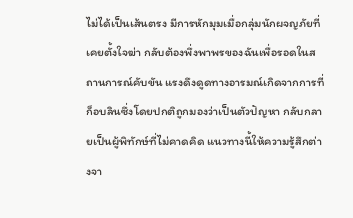ไม่ได้เป็นเส้นตรง มีการหักมุมเมื่อกลุ่มนักผจญภัยที่เคยตั้งใจฆ่า กลับต้องพึ่งพาพรของฉันเพื่อรอดในสถานการณ์คับขัน แรงดึงดูดทางอารมณ์เกิดจากการที่ก็อบลินซึ่งโดยปกติถูกมองว่าเป็นตัวปัญหา กลับกลายเป็นผู้พิทักษ์ที่ไม่คาดคิด แนวทางนี้ให้ความรู้สึกต่างจา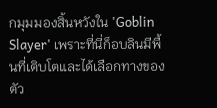กมุมมองสิ้นหวังใน 'Goblin Slayer' เพราะที่นี่ก็อบลินมีพื้นที่เติบโตและได้เลือกทางของตัว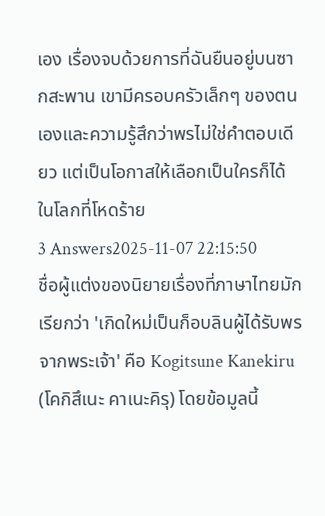เอง เรื่องจบด้วยการที่ฉันยืนอยู่บนซากสะพาน เขามีครอบครัวเล็กๆ ของตนเองและความรู้สึกว่าพรไม่ใช่คำตอบเดียว แต่เป็นโอกาสให้เลือกเป็นใครก็ได้ในโลกที่โหดร้าย
3 Answers2025-11-07 22:15:50
ชื่อผู้แต่งของนิยายเรื่องที่ภาษาไทยมักเรียกว่า 'เกิดใหม่เป็นก็อบลินผู้ได้รับพรจากพระเจ้า' คือ Kogitsune Kanekiru (โคกิสึเนะ คาเนะคิรุ) โดยข้อมูลนี้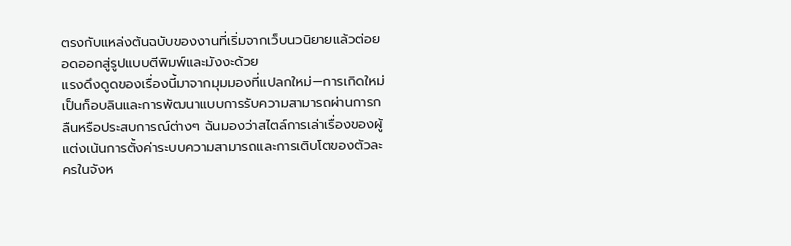ตรงกับแหล่งต้นฉบับของงานที่เริ่มจากเว็บนวนิยายแล้วต่อยอดออกสู่รูปแบบตีพิมพ์และมังงะด้วย
แรงดึงดูดของเรื่องนี้มาจากมุมมองที่แปลกใหม่—การเกิดใหม่เป็นก็อบลินและการพัฒนาแบบการรับความสามารถผ่านการกลืนหรือประสบการณ์ต่างๆ ฉันมองว่าสไตล์การเล่าเรื่องของผู้แต่งเน้นการตั้งค่าระบบความสามารถและการเติบโตของตัวละครในจังห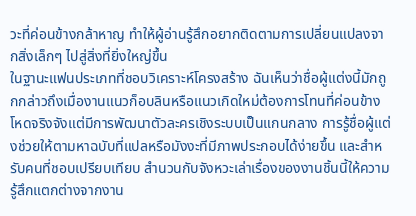วะที่ค่อนข้างกล้าหาญ ทำให้ผู้อ่านรู้สึกอยากติดตามการเปลี่ยนแปลงจากสิ่งเล็กๆ ไปสู่สิ่งที่ยิ่งใหญ่ขึ้น
ในฐานะแฟนประเภทที่ชอบวิเคราะห์โครงสร้าง ฉันเห็นว่าชื่อผู้แต่งนี้มักถูกกล่าวถึงเมื่องานแนวก็อบลินหรือแนวเกิดใหม่ต้องการโทนที่ค่อนข้างโหดจริงจังแต่มีการพัฒนาตัวละครเชิงระบบเป็นแกนกลาง การรู้ชื่อผู้แต่งช่วยให้ตามหาฉบับที่แปลหรือมังงะที่มีภาพประกอบได้ง่ายขึ้น และสำหรับคนที่ชอบเปรียบเทียบ สำนวนกับจังหวะเล่าเรื่องของงานชิ้นนี้ให้ความรู้สึกแตกต่างจากงาน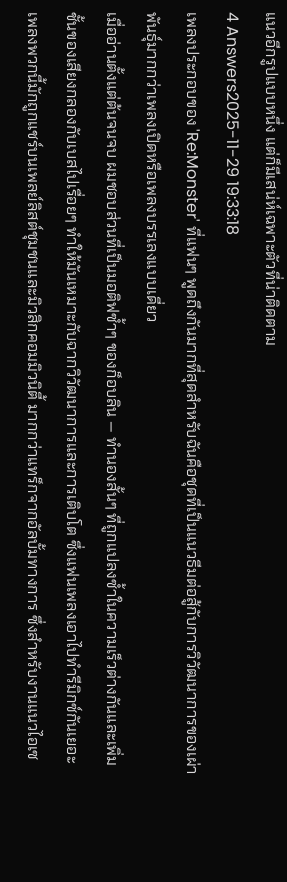แนวอีกรูปแบบหนึ่ง แต่ก็มีเสน่ห์เฉพาะตัวที่น่าติดตาม
4 Answers2025-11-29 19:33:18
เพลงประกอบของ 'Re:Monster' ที่แฟนๆ พูดถึงกันมากที่สุดสำหรับฉันคือชุดที่เป็นแนวธีมต่อสู้กับการวิวัฒนาการของเผ่าพันธุ์มากกว่าเพลงเปิดหรือเพลงบรรเลงแบบเดี่ยว
เมื่ออ่านตั้งแต่ต้นจนจบ ผมชอบส่วนที่เป็นมอติฟซ้ำๆ ของก็อบลิน — ทำนองสั้นๆ ที่ถูกแปลงซ้ำในความเร็วต่างกันและเพิ่มชั้นของเสียงกลองกับเบสไปเรื่อยๆ ทำให้มันเหมาะกับฉากวิวัฒนาการและการเติบโต ซึ่งแฟนเพลงเอาไปทำรีมิกซ์กันเยอะ เพลงพวกนี้มักถูกแชร์บนเพลย์ลิสต์ชุมชนและมิวสิกคอมมิวนิตี้ มากกว่าแทร็กจากอัลบั้มทางการ ซึ่งสำหรับงานแนวไอเซ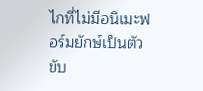ไกที่ไม่มีอนิเมะฟอร์มยักษ์เป็นตัวขับ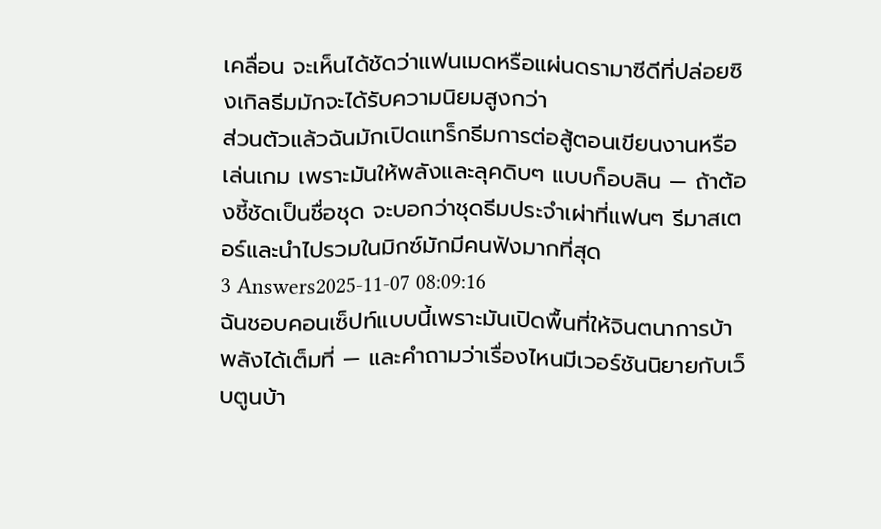เคลื่อน จะเห็นได้ชัดว่าแฟนเมดหรือแผ่นดรามาซีดีที่ปล่อยซิงเกิลธีมมักจะได้รับความนิยมสูงกว่า
ส่วนตัวแล้วฉันมักเปิดแทร็กธีมการต่อสู้ตอนเขียนงานหรือเล่นเกม เพราะมันให้พลังและลุคดิบๆ แบบก็อบลิน — ถ้าต้องชี้ชัดเป็นชื่อชุด จะบอกว่าชุดธีมประจำเผ่าที่แฟนๆ รีมาสเตอร์และนำไปรวมในมิกซ์มักมีคนฟังมากที่สุด
3 Answers2025-11-07 08:09:16
ฉันชอบคอนเซ็ปท์แบบนี้เพราะมันเปิดพื้นที่ให้จินตนาการบ้าพลังได้เต็มที่ — และคำถามว่าเรื่องไหนมีเวอร์ชันนิยายกับเว็บตูนบ้า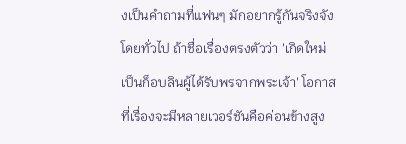งเป็นคำถามที่แฟนๆ มักอยากรู้กันจริงจัง
โดยทั่วไป ถ้าชื่อเรื่องตรงตัวว่า 'เกิดใหม่เป็นก็อบลินผู้ได้รับพรจากพระเจ้า' โอกาสที่เรื่องจะมีหลายเวอร์ชันคือค่อนข้างสูง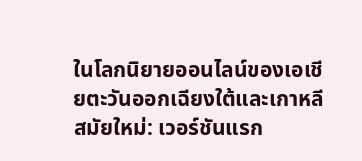ในโลกนิยายออนไลน์ของเอเชียตะวันออกเฉียงใต้และเกาหลีสมัยใหม่: เวอร์ชันแรก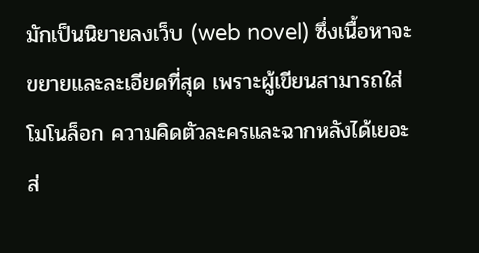มักเป็นนิยายลงเว็บ (web novel) ซึ่งเนื้อหาจะขยายและละเอียดที่สุด เพราะผู้เขียนสามารถใส่โมโนล็อก ความคิดตัวละครและฉากหลังได้เยอะ ส่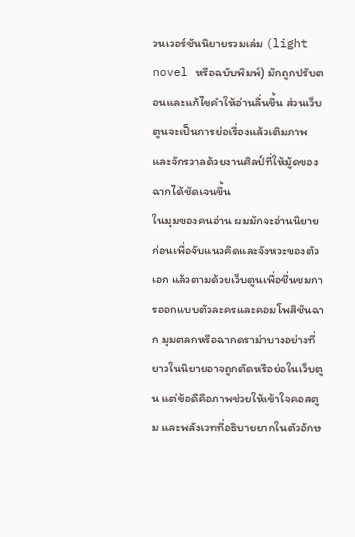วนเวอร์ชันนิยายรวมเล่ม (light novel หรือฉบับพิมพ์) มักถูกปรับตอนและแก้ไขคำให้อ่านลื่นขึ้น ส่วนเว็บตูนจะเป็นการย่อเรื่องแล้วเติมภาพและจักรวาลด้วยงานศิลป์ที่ให้มู้ดของฉากได้ชัดเจนขึ้น
ในมุมของคนอ่าน ผมมักจะอ่านนิยายก่อนเพื่อจับแนวคิดและจังหวะของตัวเอก แล้วตามด้วยเว็บตูนเพื่อชื่นชมการออกแบบตัวละครและคอมโพสิชันฉาก มุมตลกหรือฉากดราม่าบางอย่างที่ยาวในนิยายอาจถูกตัดหรือย่อในเว็บตูน แต่ข้อดีคือภาพช่วยให้เข้าใจคอสตูม และพลังเวทที่อธิบายยากในตัวอักษ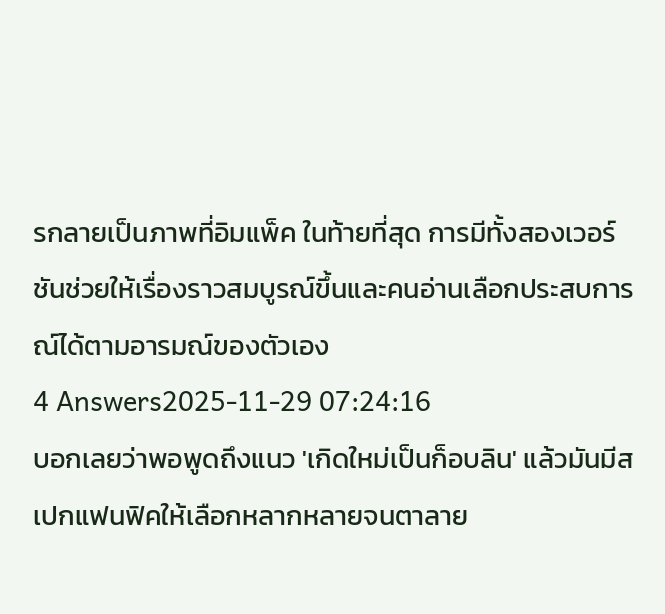รกลายเป็นภาพที่อิมแพ็ค ในท้ายที่สุด การมีทั้งสองเวอร์ชันช่วยให้เรื่องราวสมบูรณ์ขึ้นและคนอ่านเลือกประสบการณ์ได้ตามอารมณ์ของตัวเอง
4 Answers2025-11-29 07:24:16
บอกเลยว่าพอพูดถึงแนว 'เกิดใหม่เป็นก็อบลิน' แล้วมันมีสเปกแฟนฟิคให้เลือกหลากหลายจนตาลาย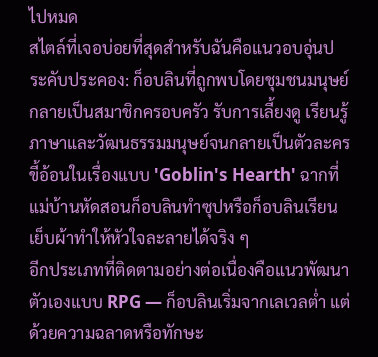ไปหมด
สไตล์ที่เจอบ่อยที่สุดสำหรับฉันคือแนวอบอุ่นประคับประคอง: ก็อบลินที่ถูกพบโดยชุมชนมนุษย์ กลายเป็นสมาชิกครอบครัว รับการเลี้ยงดู เรียนรู้ภาษาและวัฒนธรรมมนุษย์จนกลายเป็นตัวละครขี้อ้อนในเรื่องแบบ 'Goblin's Hearth' ฉากที่แม่บ้านหัดสอนก็อบลินทำซุปหรือก็อบลินเรียนเย็บผ้าทำให้หัวใจละลายได้จริง ๆ
อีกประเภทที่ติดตามอย่างต่อเนื่องคือแนวพัฒนาตัวเองแบบ RPG — ก็อบลินเริ่มจากเลเวลต่ำ แต่ด้วยความฉลาดหรือทักษะ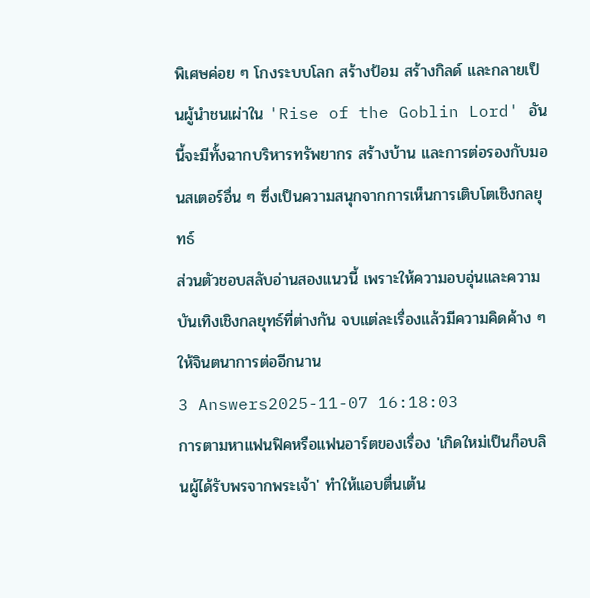พิเศษค่อย ๆ โกงระบบโลก สร้างป้อม สร้างกิลด์ และกลายเป็นผู้นำชนเผ่าใน 'Rise of the Goblin Lord' อันนี้จะมีทั้งฉากบริหารทรัพยากร สร้างบ้าน และการต่อรองกับมอนสเตอร์อื่น ๆ ซึ่งเป็นความสนุกจากการเห็นการเติบโตเชิงกลยุทธ์
ส่วนตัวชอบสลับอ่านสองแนวนี้ เพราะให้ความอบอุ่นและความบันเทิงเชิงกลยุทธ์ที่ต่างกัน จบแต่ละเรื่องแล้วมีความคิดค้าง ๆ ให้จินตนาการต่ออีกนาน
3 Answers2025-11-07 16:18:03
การตามหาแฟนฟิคหรือแฟนอาร์ตของเรื่อง 'เกิดใหม่เป็นก็อบลินผู้ได้รับพรจากพระเจ้า' ทำให้แอบตื่นเต้น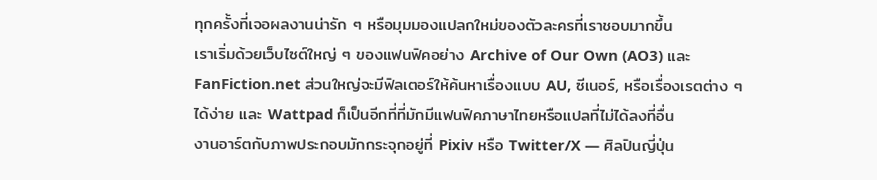ทุกครั้งที่เจอผลงานน่ารัก ๆ หรือมุมมองแปลกใหม่ของตัวละครที่เราชอบมากขึ้น
เราเริ่มด้วยเว็บไซต์ใหญ่ ๆ ของแฟนฟิคอย่าง Archive of Our Own (AO3) และ FanFiction.net ส่วนใหญ่จะมีฟิลเตอร์ให้ค้นหาเรื่องแบบ AU, ซีเนอร์, หรือเรื่องเรตต่าง ๆ ได้ง่าย และ Wattpad ก็เป็นอีกที่ที่มักมีแฟนฟิคภาษาไทยหรือแปลที่ไม่ได้ลงที่อื่น
งานอาร์ตกับภาพประกอบมักกระจุกอยู่ที่ Pixiv หรือ Twitter/X — ศิลปินญี่ปุ่น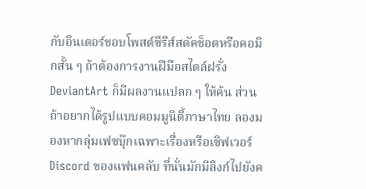กับอินเตอร์ชอบโพสต์ซีรีส์สตัคช็อตหรือคอมิกสั้น ๆ ถ้าต้องการงานฝีมือสไตล์ฝรั่ง DeviantArt ก็มีผลงานแปลก ๆ ให้ค้น ส่วนถ้าอยากได้รูปแบบคอมมูนิตี้ภาษาไทย ลองมองหากลุ่มเฟซบุ๊กเฉพาะเรื่องหรือเซิฟเวอร์ Discord ของแฟนคลับ ที่นั่นมักมีลิงก์ไปยังค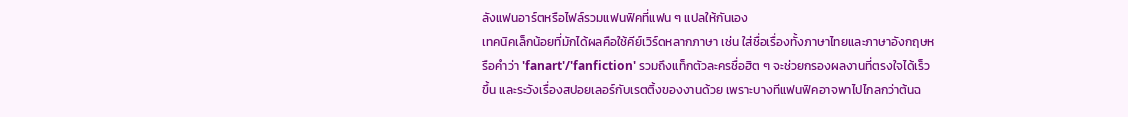ลังแฟนอาร์ตหรือไฟล์รวมแฟนฟิคที่แฟน ๆ แปลให้กันเอง
เทคนิคเล็กน้อยที่มักได้ผลคือใช้คีย์เวิร์ดหลากภาษา เช่น ใส่ชื่อเรื่องทั้งภาษาไทยและภาษาอังกฤษหรือคำว่า 'fanart'/'fanfiction' รวมถึงแท็กตัวละครชื่อฮิต ๆ จะช่วยกรองผลงานที่ตรงใจได้เร็วขึ้น และระวังเรื่องสปอยเลอร์กับเรตติ้งของงานด้วย เพราะบางทีแฟนฟิคอาจพาไปไกลกว่าต้นฉ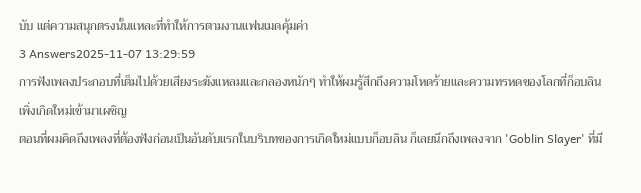บับ แต่ความสนุกตรงนั้นแหละที่ทำให้การตามงานแฟนเมดคุ้มค่า
3 Answers2025-11-07 13:29:59
การฟังเพลงประกอบที่เต็มไปด้วยเสียงระฆังแหลมและกลองหนักๆ ทำให้ผมรู้สึกถึงความโหดร้ายและความทรหดของโลกที่ก็อบลินเพิ่งเกิดใหม่เข้ามาเผชิญ
ตอนที่ผมคิดถึงเพลงที่ต้องฟังก่อนเป็นอันดับแรกในบริบทของการเกิดใหม่แบบก็อบลิน ก็เลยนึกถึงเพลงจาก 'Goblin Slayer' ที่มี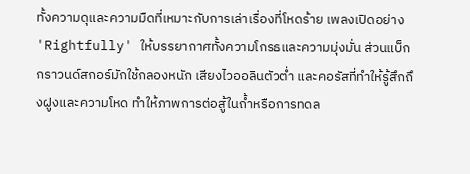ทั้งความดุและความมืดที่เหมาะกับการเล่าเรื่องที่โหดร้าย เพลงเปิดอย่าง 'Rightfully' ให้บรรยากาศทั้งความโกรธและความมุ่งมั่น ส่วนแบ็กกราวนด์สกอร์มักใช้กลองหนัก เสียงไวออลินตัวต่ำ และคอรัสที่ทำให้รู้สึกถึงฝูงและความโหด ทำให้ภาพการต่อสู้ในถ้ำหรือการทดล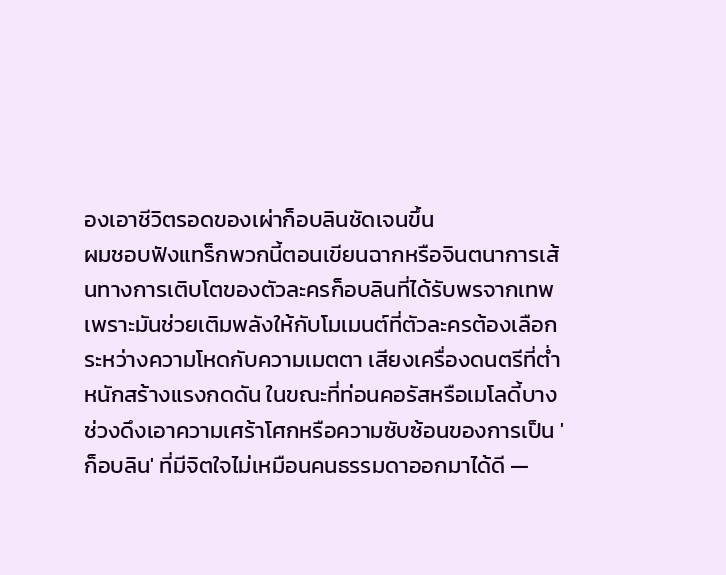องเอาชีวิตรอดของเผ่าก็อบลินชัดเจนขึ้น
ผมชอบฟังแทร็กพวกนี้ตอนเขียนฉากหรือจินตนาการเส้นทางการเติบโตของตัวละครก็อบลินที่ได้รับพรจากเทพ เพราะมันช่วยเติมพลังให้กับโมเมนต์ที่ตัวละครต้องเลือกระหว่างความโหดกับความเมตตา เสียงเครื่องดนตรีที่ต่ำหนักสร้างแรงกดดัน ในขณะที่ท่อนคอรัสหรือเมโลดี้บางช่วงดึงเอาความเศร้าโศกหรือความซับซ้อนของการเป็น 'ก็อบลิน' ที่มีจิตใจไม่เหมือนคนธรรมดาออกมาได้ดี —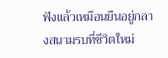ฟังแล้วเหมือนยืนอยู่กลางสนามรบที่ชีวิตใหม่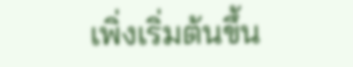เพิ่งเริ่มต้นขึ้น